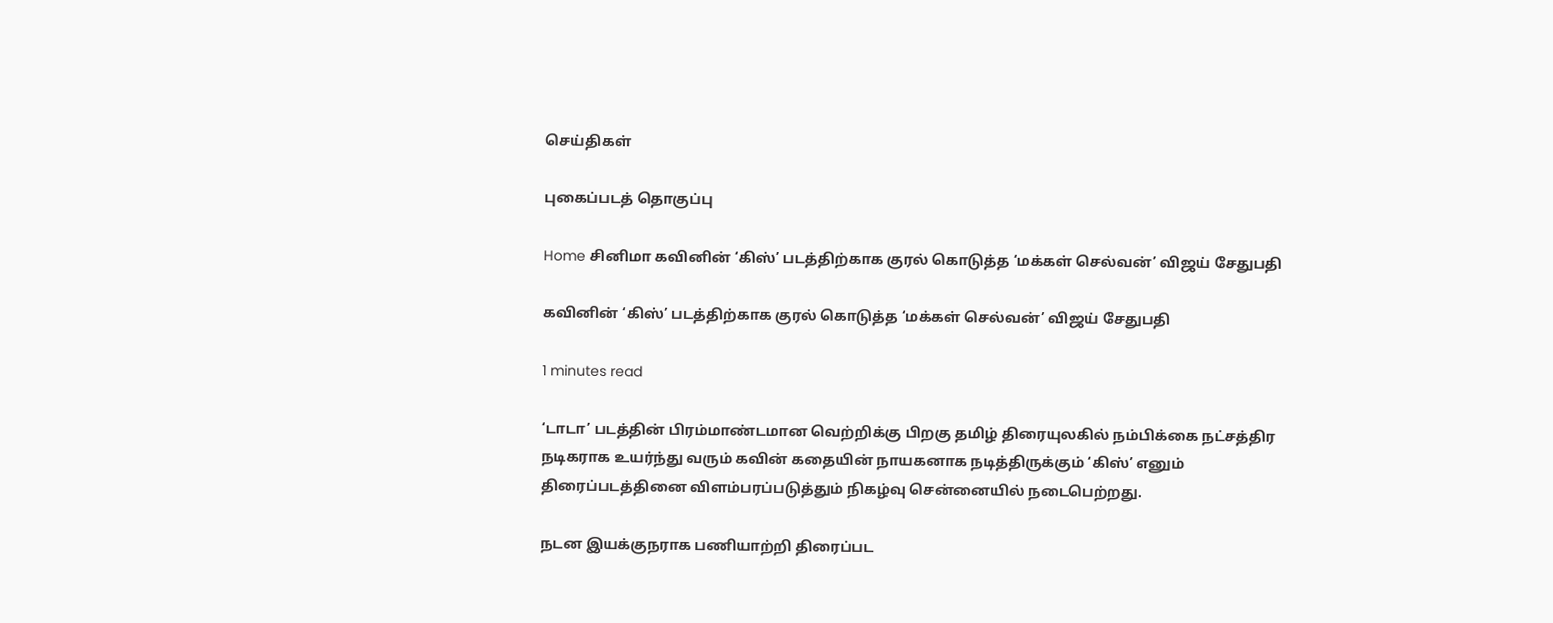செய்திகள்

புகைப்படத் தொகுப்பு

Home சினிமா கவினின் ‘கிஸ்’ படத்திற்காக குரல் கொடுத்த ‘மக்கள் செல்வன்’ விஜய் சேதுபதி

கவினின் ‘கிஸ்’ படத்திற்காக குரல் கொடுத்த ‘மக்கள் செல்வன்’ விஜய் சேதுபதி

1 minutes read

‘டாடா’ படத்தின் பிரம்மாண்டமான வெற்றிக்கு பிறகு தமிழ் திரையுலகில் நம்பிக்கை நட்சத்திர நடிகராக உயர்ந்து வரும் கவின் கதையின் நாயகனாக நடித்திருக்கும் ‘கிஸ்’ எனும் திரைப்படத்தினை விளம்பரப்படுத்தும் நிகழ்வு சென்னையில் நடைபெற்றது.

நடன இயக்குநராக பணியாற்றி திரைப்பட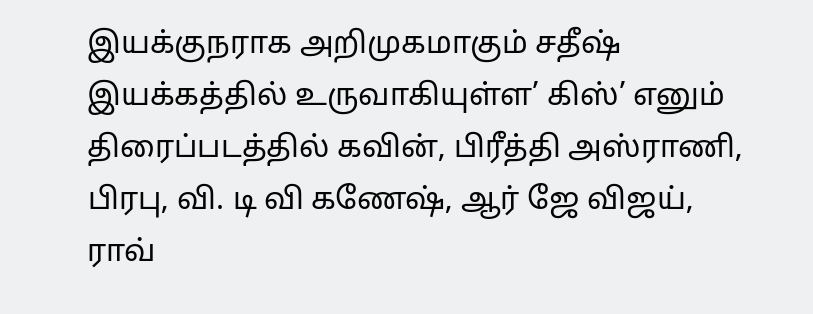இயக்குநராக அறிமுகமாகும் சதீஷ் இயக்கத்தில் உருவாகியுள்ள’ கிஸ்’ எனும் திரைப்படத்தில் கவின், பிரீத்தி அஸ்ராணி, பிரபு, வி. டி வி கணேஷ், ஆர் ஜே விஜய், ராவ்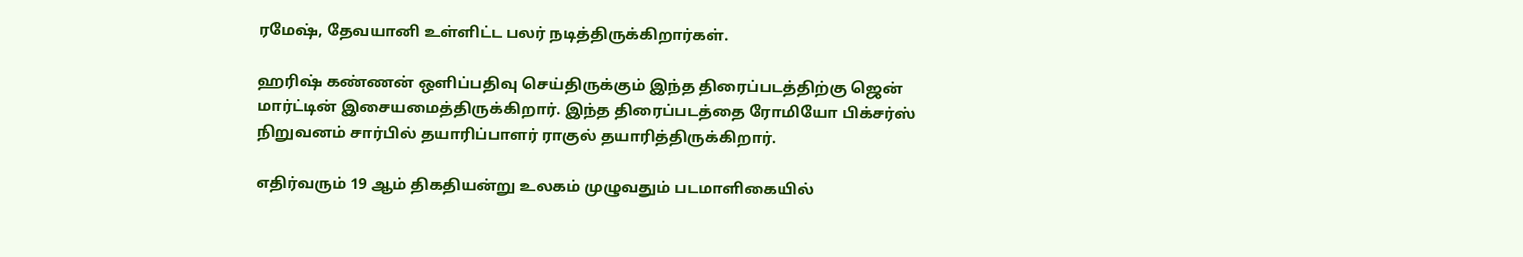ரமேஷ், தேவயானி உள்ளிட்ட பலர் நடித்திருக்கிறார்கள்.

ஹரிஷ் கண்ணன் ஒளிப்பதிவு செய்திருக்கும் இந்த திரைப்படத்திற்கு ஜென் மார்ட்டின் இசையமைத்திருக்கிறார். இந்த திரைப்படத்தை ரோமியோ பிக்சர்ஸ் நிறுவனம் சார்பில் தயாரிப்பாளர் ராகுல் தயாரித்திருக்கிறார்.

எதிர்வரும் 19 ஆம் திகதியன்று உலகம் முழுவதும் படமாளிகையில்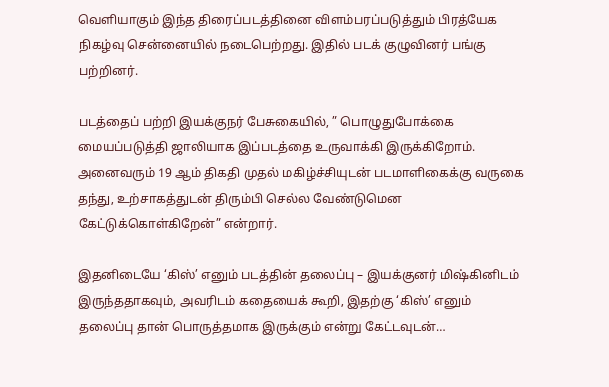வெளியாகும் இந்த திரைப்படத்தினை விளம்பரப்படுத்தும் பிரத்யேக நிகழ்வு சென்னையில் நடைபெற்றது. இதில் படக் குழுவினர் பங்கு பற்றினர்.

படத்தைப் பற்றி இயக்குநர் பேசுகையில், ” பொழுதுபோக்கை மையப்படுத்தி ஜாலியாக இப்படத்தை உருவாக்கி இருக்கிறோம். அனைவரும் 19 ஆம் திகதி முதல் மகிழ்ச்சியுடன் படமாளிகைக்கு வருகை தந்து, உற்சாகத்துடன் திரும்பி செல்ல வேண்டுமென கேட்டுக்கொள்கிறேன்” என்றார்.

இதனிடையே ‘கிஸ்’ எனும் படத்தின் தலைப்பு – இயக்குனர் மிஷ்கினிடம் இருந்ததாகவும், அவரிடம் கதையைக் கூறி, இதற்கு ‘கிஸ்’ எனும் தலைப்பு தான் பொருத்தமாக இருக்கும் என்று கேட்டவுடன்…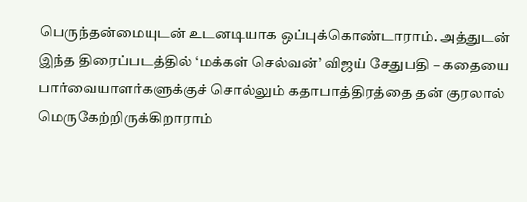பெருந்தன்மையுடன் உடனடியாக ஒப்புக்கொண்டாராம். அத்துடன் இந்த திரைப்படத்தில் ‘மக்கள் செல்வன்’ விஜய் சேதுபதி – கதையை பார்வையாளர்களுக்குச் சொல்லும் கதாபாத்திரத்தை தன் குரலால் மெருகேற்றிருக்கிறாராம்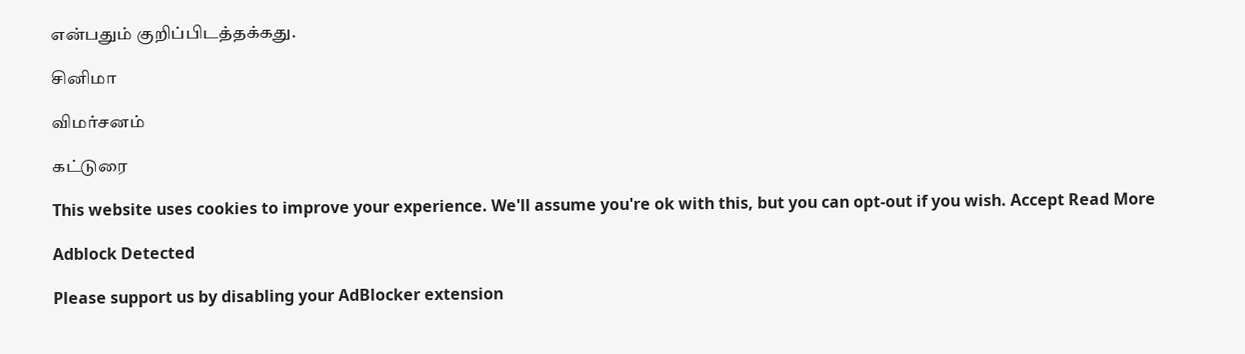என்பதும் குறிப்பிடத்தக்கது.

சினிமா

விமர்சனம்

கட்டுரை

This website uses cookies to improve your experience. We'll assume you're ok with this, but you can opt-out if you wish. Accept Read More

Adblock Detected

Please support us by disabling your AdBlocker extension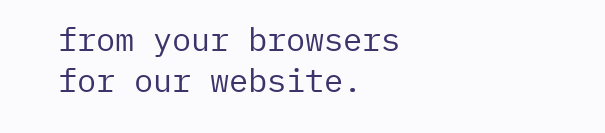from your browsers for our website.